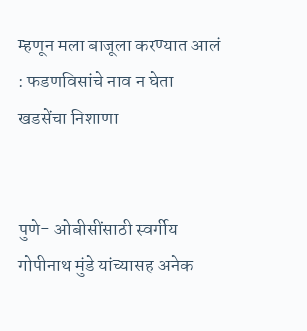म्हणून मला बाजूला करण्यात आलं : फडणविसांचे नाव न घेता खडसेंचा निशाणा


पुणे- ओबीसींसाठी स्वर्गीय गोपीनाथ मुंडे यांच्यासह अनेक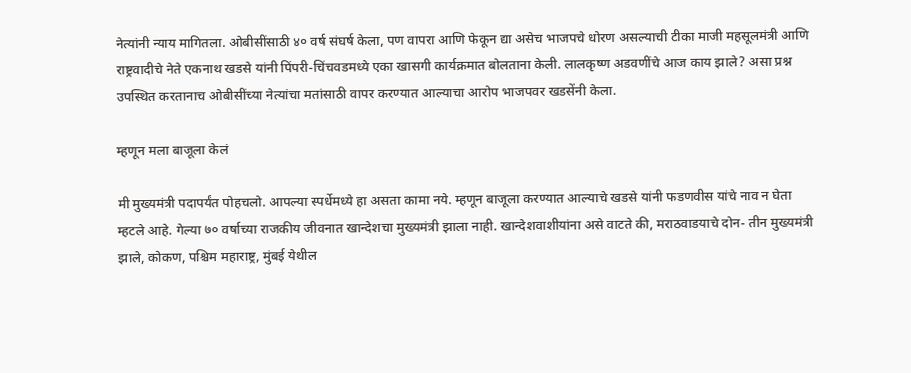नेत्यांनी न्याय मागितला. ओबीसींसाठी ४० वर्ष संघर्ष केला, पण वापरा आणि फेकून द्या असेच भाजपचे धोरण असल्याची टीका माजी महसूलमंत्री आणि राष्ट्रवादीचे नेते एकनाथ खडसे यांनी पिंपरी-चिंचवडमध्ये एका खासगी कार्यक्रमात बोलताना केली. लालकृष्ण अडवणींचे आज काय झाले? असा प्रश्न उपस्थित करतानाच ओबीसींच्या नेत्यांचा मतांसाठी वापर करण्यात आल्याचा आरोप भाजपवर खडसेंनी केला.

म्हणून मला बाजूला केलं

मी मुख्यमंत्री पदापर्यंत पोहचलो. आपल्या स्पर्धेमध्ये हा असता कामा नये. म्हणून बाजूला करण्यात आल्याचे खडसे यांनी फडणवीस यांचे नाव न घेता म्हटले आहे. गेल्या ७० वर्षाच्या राजकीय जीवनात खान्देशचा मुख्यमंत्री झाला नाही. खान्देशवाशीयांना असे वाटते की, मराठवाडयाचे दोन- तीन मुख्यमंत्री झाले, कोकण, पश्चिम महाराष्ट्र, मुंबई येथील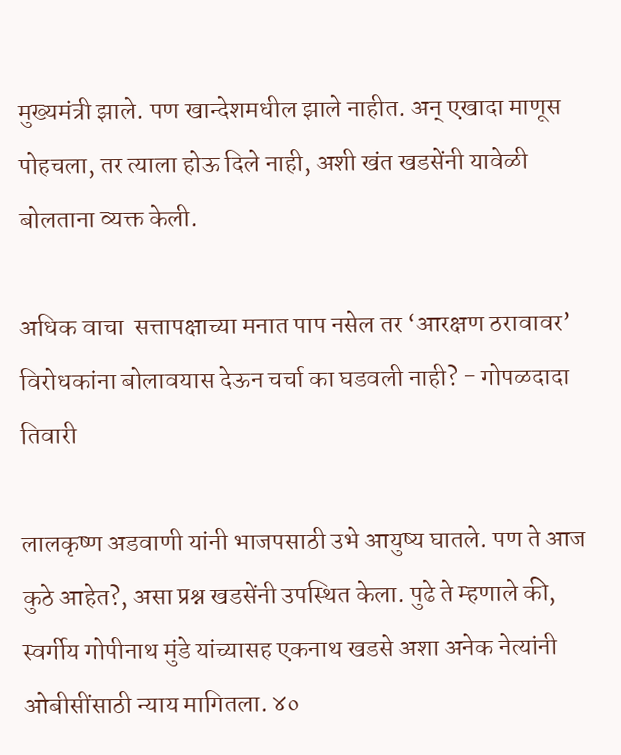मुख्यमंत्री झाले. पण खान्देशमधील झाले नाहीत. अन् एखादा माणूस पोहचला, तर त्याला होऊ दिले नाही, अशी खंत खडसेंनी यावेळी बोलताना व्यक्त केली.

अधिक वाचा  सत्तापक्षाच्या मनात पाप नसेल तर ‘आरक्षण ठरावावर’ विरोधकांना बोलावयास देऊन चर्चा का घडवली नाही? - गोपळदादा तिवारी

लालकृष्ण अडवाणी यांनी भाजपसाठी उभे आयुष्य घातले. पण ते आज कुठे आहेत?, असा प्रश्न खडसेंनी उपस्थित केला. पुढे ते म्हणाले की, स्वर्गीय गोपीनाथ मुंडे यांच्यासह एकनाथ खडसे अशा अनेक नेत्यांनी ओबीसींसाठी न्याय मागितला. ४०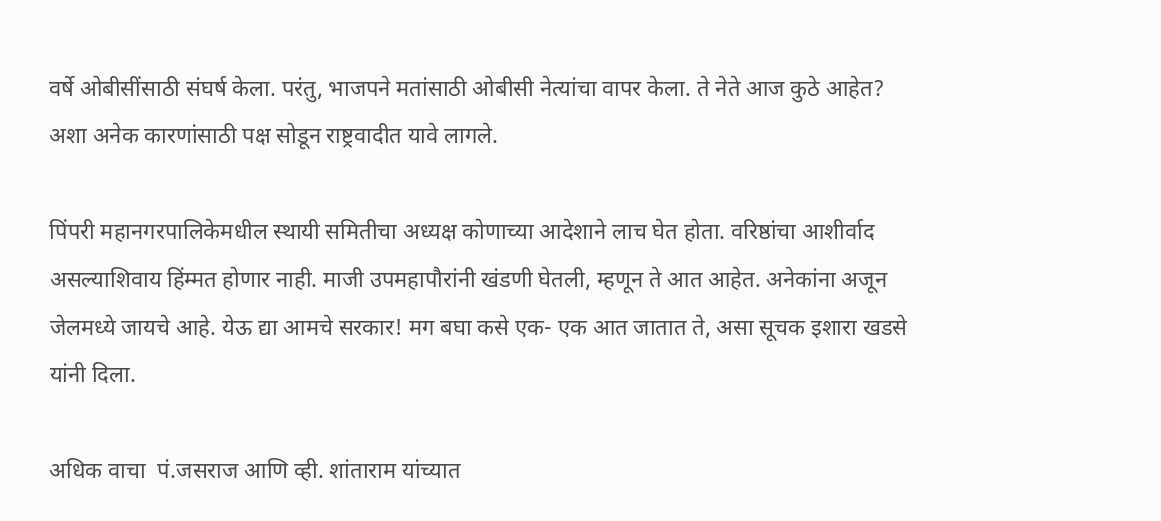वर्षे ओबीसींसाठी संघर्ष केला. परंतु, भाजपने मतांसाठी ओबीसी नेत्यांचा वापर केला. ते नेते आज कुठे आहेत? अशा अनेक कारणांसाठी पक्ष सोडून राष्ट्रवादीत यावे लागले.

पिंपरी महानगरपालिकेमधील स्थायी समितीचा अध्यक्ष कोणाच्या आदेशाने लाच घेत होता. वरिष्ठांचा आशीर्वाद असल्याशिवाय हिंम्मत होणार नाही. माजी उपमहापौरांनी खंडणी घेतली, म्हणून ते आत आहेत. अनेकांना अजून जेलमध्ये जायचे आहे. येऊ द्या आमचे सरकार! मग बघा कसे एक- एक आत जातात ते, असा सूचक इशारा खडसे यांनी दिला.

अधिक वाचा  पं.जसराज आणि व्ही. शांताराम यांच्यात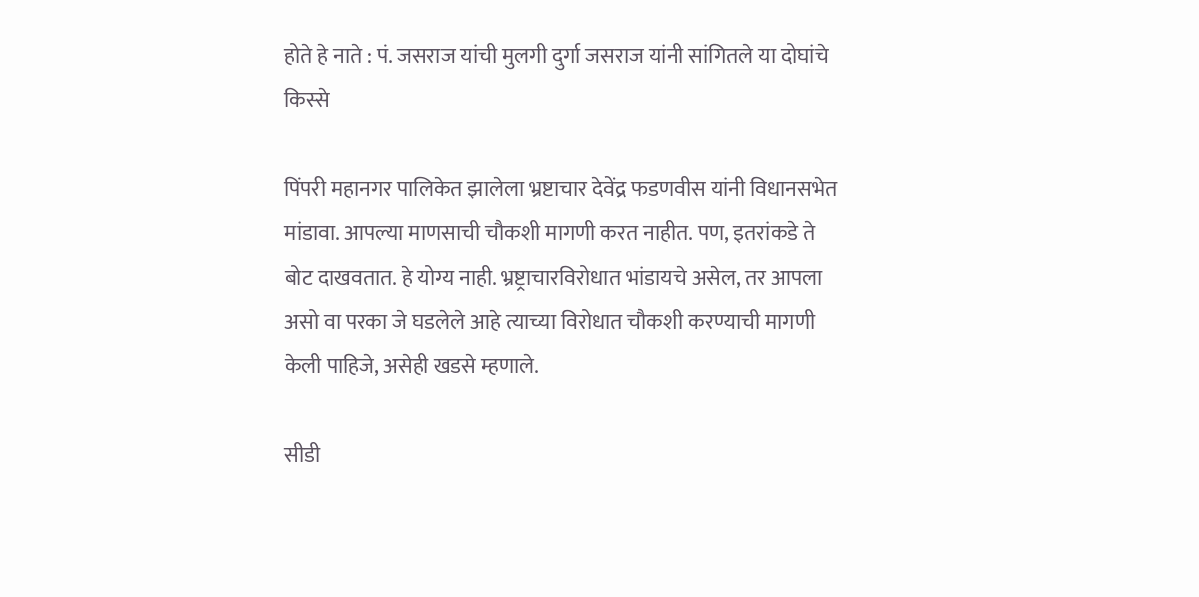होते हे नाते : पं. जसराज यांची मुलगी दुर्गा जसराज यांनी सांगितले या दोघांचे किस्से

पिंपरी महानगर पालिकेत झालेला भ्रष्टाचार देवेंद्र फडणवीस यांनी विधानसभेत मांडावा. आपल्या माणसाची चौकशी मागणी करत नाहीत. पण, इतरांकडे ते बोट दाखवतात. हे योग्य नाही. भ्रष्ट्राचारविरोधात भांडायचे असेल, तर आपला असो वा परका जे घडलेले आहे त्याच्या विरोधात चौकशी करण्याची मागणी केली पाहिजे, असेही खडसे म्हणाले.

सीडी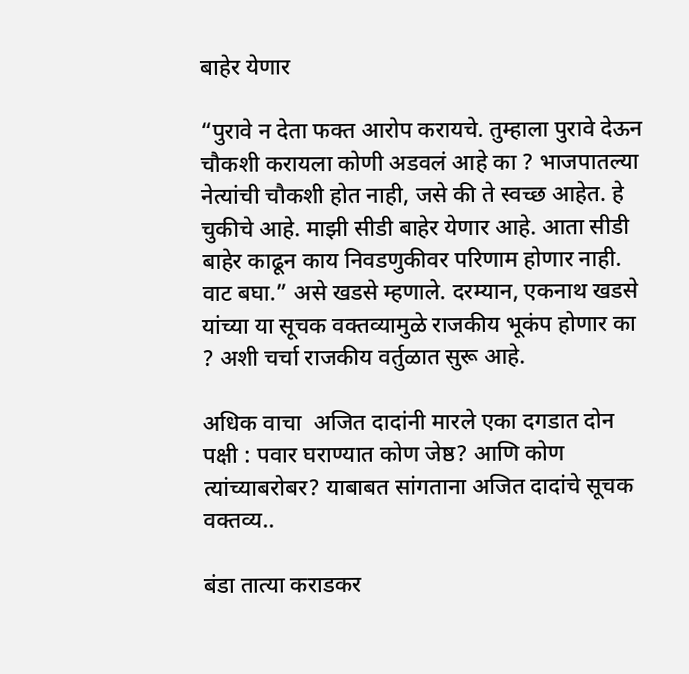बाहेर येणार

“पुरावे न देता फक्त आरोप करायचे. तुम्हाला पुरावे देऊन चौकशी करायला कोणी अडवलं आहे का ? भाजपातल्या नेत्यांची चौकशी होत नाही, जसे की ते स्वच्छ आहेत. हे चुकीचे आहे. माझी सीडी बाहेर येणार आहे. आता सीडी बाहेर काढून काय निवडणुकीवर परिणाम होणार नाही. वाट बघा.” असे खडसे म्हणाले. दरम्यान, एकनाथ खडसे यांच्या या सूचक वक्तव्यामुळे राजकीय भूकंप होणार का ? अशी चर्चा राजकीय वर्तुळात सुरू आहे.

अधिक वाचा  अजित दादांनी मारले एका दगडात दोन पक्षी : पवार घराण्यात कोण जेष्ठ? आणि कोण त्यांच्याबरोबर? याबाबत सांगताना अजित दादांचे सूचक वक्तव्य..

बंडा तात्या कराडकर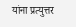यांना प्रत्युत्तर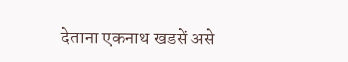देताना एकनाथ खडसें असे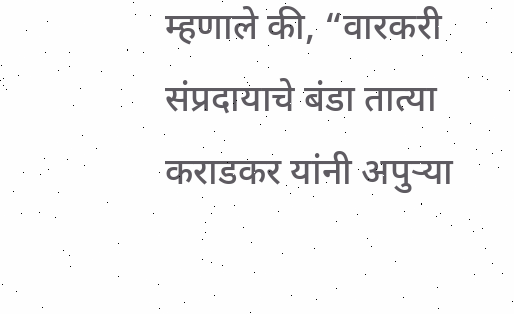म्हणाले की, “वारकरी संप्रदायाचे बंडा तात्या कराडकर यांनी अपुऱ्या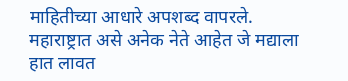माहितीच्या आधारे अपशब्द वापरले. महाराष्ट्रात असे अनेक नेते आहेत जे मद्याला हात लावत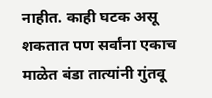नाहीत. काही घटक असू शकतात पण सर्वांना एकाच माळेत बंडा तात्यांनी गुंतवू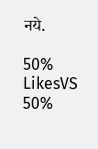नये.

50% LikesVS
50%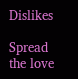Dislikes

Spread the love